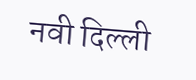नवी दिल्ली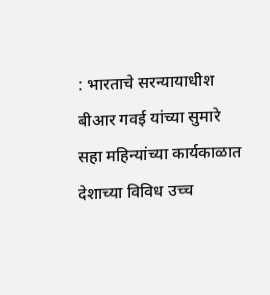: भारताचे सरन्यायाधीश बीआर गवई यांच्या सुमारे सहा महिन्यांच्या कार्यकाळात देशाच्या विविध उच्च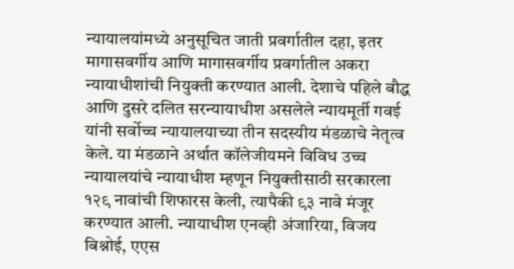न्यायालयांमध्ये अनुसूचित जाती प्रवर्गातील दहा, इतर मागासवर्गीय आणि मागासवर्गीय प्रवर्गातील अकरा न्यायाधीशांची नियुक्ती करण्यात आली. देशाचे पहिले बौद्ध आणि दुसरे दलित सरन्यायाधीश असलेले न्यायमूर्ती गवई यांनी सर्वोच्च न्यायालयाच्या तीन सदस्यीय मंडळाचे नेतृत्व केले. या मंडळाने अर्थात कॉलेजीयमने विविध उच्च न्यायालयांचे न्यायाधीश म्हणून नियुक्तीसाठी सरकारला १२९ नावांची शिफारस केली, त्यापैकी ९३ नावे मंजूर करण्यात आली. न्यायाधीश एनव्ही अंजारिया, विजय बिश्नोई, एएस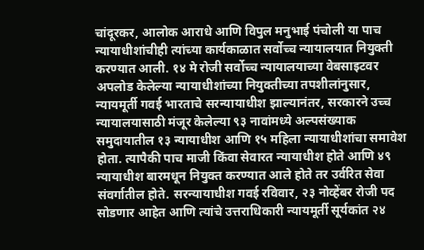चांदूरकर, आलोक आराधे आणि विपुल मनुभाई पंचोली या पाच न्यायाधीशांचीही त्यांच्या कार्यकाळात सर्वोच्च न्यायालयात नियुक्ती करण्यात आली. १४ मे रोजी सर्वोच्च न्यायालयाच्या वेबसाइटवर अपलोड केलेल्या न्यायाधीशांच्या नियुक्तीच्या तपशीलांनुसार, न्यायमूर्ती गवई भारताचे सरन्यायाधीश झाल्यानंतर, सरकारने उच्च न्यायालयासाठी मंजूर केलेल्या ९३ नावांमध्ये अल्पसंख्याक समुदायातील १३ न्यायाधीश आणि १५ महिला न्यायाधीशांचा समावेश होता. त्यापैकी पाच माजी किंवा सेवारत न्यायाधीश होते आणि ४९ न्यायाधीश बारमधून नियुक्त करण्यात आले होते तर उर्वरित सेवा संवर्गातील होते. सरन्यायाधीश गवई रविवार, २३ नोव्हेंबर रोजी पद सोडणार आहेत आणि त्यांचे उत्तराधिकारी न्यायमूर्ती सूर्यकांत २४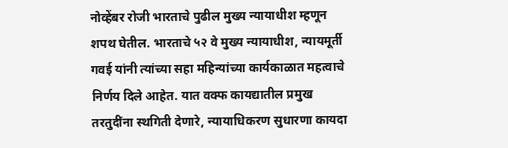नोव्हेंबर रोजी भारताचे पुढील मुख्य न्यायाधीश म्हणून शपथ घेतील. भारताचे ५२ वे मुख्य न्यायाधीश, न्यायमूर्ती गवई यांनी त्यांच्या सहा महिन्यांच्या कार्यकाळात महत्वाचे निर्णय दिले आहेत. यात वक्फ कायद्यातील प्रमुख तरतुदींना स्थगिती देणारे, न्यायाधिकरण सुधारणा कायदा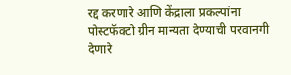रद्द करणारे आणि केंद्राला प्रकल्पांना पोस्टफॅक्टो ग्रीन मान्यता देण्याची परवानगी देणारे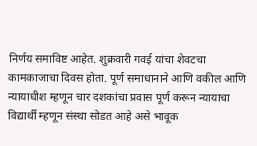निर्णय समाविष्ट आहेत. शुक्रवारी गवई यांचा शेवटचा कामकाजाचा दिवस होता. पूर्ण समाधानाने आणि वकील आणि न्यायाधीश म्हणून चार दशकांचा प्रवास पूर्ण करून न्यायाचा विद्यार्थी म्हणून संस्था सोडत आहे असे भावूक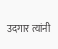उदगार त्यांनी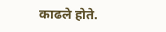काढले होते.